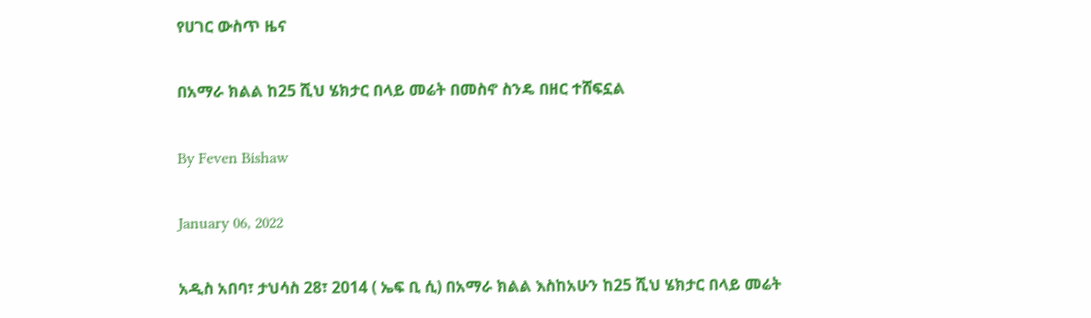የሀገር ውስጥ ዜና

በአማራ ክልል ከ25 ሺህ ሄክታር በላይ መሬት በመስኖ ስንዴ በዘር ተሸፍኗል

By Feven Bishaw

January 06, 2022

አዲስ አበባ፣ ታህሳስ 28፣ 2014 ( ኤፍ ቢ ሲ) በአማራ ክልል እስከአሁን ከ25 ሺህ ሄክታር በላይ መሬት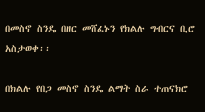በመስኖ ስንዴ በዘር መሸፈኑን የክልሉ ግብርና ቢሮ አስታወቀ፡፡

በክልሉ የበጋ መስኖ ስንዴ ልማት ስራ ተጠናክሮ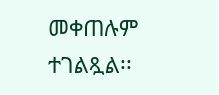መቀጠሉም ተገልጿል፡፡